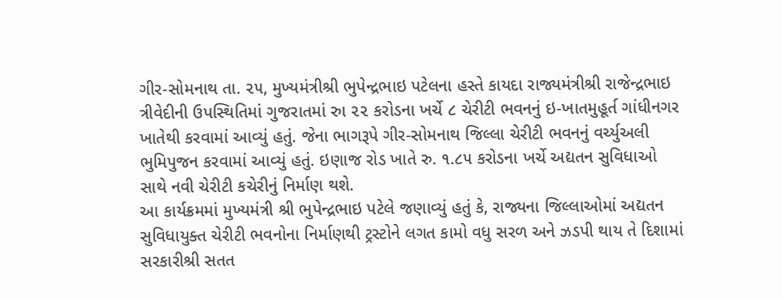ગીર-સોમનાથ તા. ૨૫, મુખ્યમંત્રીશ્રી ભુપેન્દ્રભાઇ પટેલના હસ્તે કાયદા રાજ્યમંત્રીશ્રી રાજેન્દ્રભાઇ ત્રીવેદીની ઉપસ્થિતિમાં ગુજરાતમાં રુા ૨૨ કરોડના ખર્ચે ૮ ચેરીટી ભવનનું ઇ-ખાતમુહૂર્ત ગાંધીનગર ખાતેથી કરવામાં આવ્યું હતું. જેના ભાગરૂપે ગીર-સોમનાથ જિલ્લા ચેરીટી ભવનનું વર્ચ્યુઅલી ભુમિપુજન કરવામાં આવ્યું હતું. ઇણાજ રોડ ખાતે રુ. ૧.૮૫ કરોડના ખર્ચે અદ્યતન સુવિધાઓ સાથે નવી ચેરીટી કચેરીનું નિર્માણ થશે.
આ કાર્યક્રમમાં મુખ્યમંત્રી શ્રી ભુપેન્દ્રભાઇ પટેલે જણાવ્યું હતું કે, રાજ્યના જિલ્લાઓમાં અદ્યતન સુવિધાયુક્ત ચેરીટી ભવનોના નિર્માણથી ટ્રસ્ટોને લગત કામો વધુ સરળ અને ઝડપી થાય તે દિશામાં સરકારીશ્રી સતત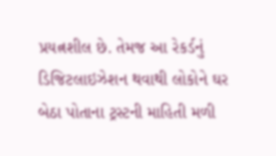પ્રયત્નશીલ છે. તેમજ આ રેકર્ડનું ડિજિટલાઇઝેશન થવાથી લોકોને ઘર બેઠા પોતાના ટ્રસ્ટની માહિતી મળી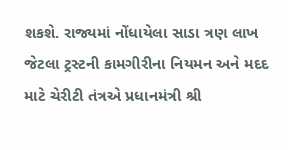શકશે. રાજ્યમાં નોંધાયેલા સાડા ત્રણ લાખ જેટલા ટ્રસ્ટની કામગીરીના નિયમન અને મદદ માટે ચેરીટી તંત્રએ પ્રધાનમંત્રી શ્રી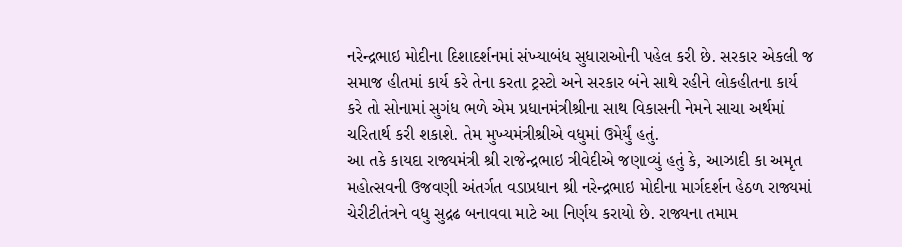નરેન્દ્રભાઇ મોદીના દિશાદર્શનમાં સંખ્યાબંધ સુધારાઓની પહેલ કરી છે. સરકાર એકલી જ સમાજ હીતમાં કાર્ય કરે તેના કરતા ટ્રસ્ટો અને સરકાર બંને સાથે રહીને લોકહીતના કાર્ય કરે તો સોનામાં સુગંધ ભળે એમ પ્રધાનમંત્રીશ્રીના સાથ વિકાસની નેમને સાચા અર્થમાં ચરિતાર્થ કરી શકાશે. તેમ મુખ્યમંત્રીશ્રીએ વધુમાં ઉમેર્યું હતું.
આ તકે કાયદા રાજ્યમંત્રી શ્રી રાજેન્દ્રભાઇ ત્રીવેદીએ જણાવ્યું હતું કે, આઝાદી કા અમૃત મહોત્સવની ઉજવણી અંતર્ગત વડાપ્રધાન શ્રી નરેન્દ્રભાઇ મોદીના માર્ગદર્શન હેઠળ રાજ્યમાં ચેરીટીતંત્રને વધુ સુદ્રઢ બનાવવા માટે આ નિર્ણય કરાયો છે. રાજ્યના તમામ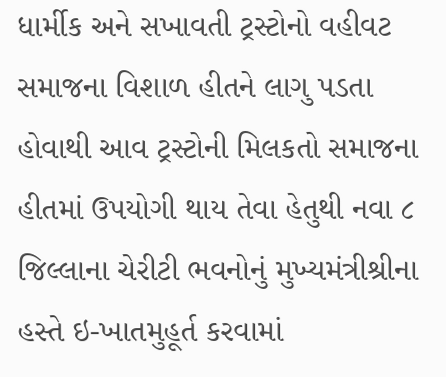ધાર્મીક અને સખાવતી ટ્રસ્ટોનો વહીવટ સમાજના વિશાળ હીતને લાગુ પડતા હોવાથી આવ ટ્રસ્ટોની મિલકતો સમાજના હીતમાં ઉપયોગી થાય તેવા હેતુથી નવા ૮ જિલ્લાના ચેરીટી ભવનોનું મુખ્યમંત્રીશ્રીના હસ્તે ઇ-ખાતમુહૂર્ત કરવામાં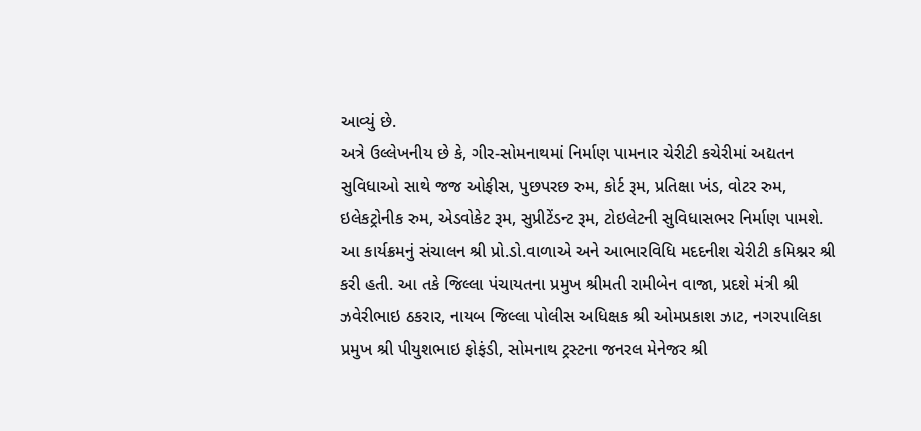આવ્યું છે.
અત્રે ઉલ્લેખનીય છે કે, ગીર-સોમનાથમાં નિર્માણ પામનાર ચેરીટી કચેરીમાં અદ્યતન સુવિધાઓ સાથે જજ ઓફીસ, પુછપરછ રુમ, કોર્ટ રૂમ, પ્રતિક્ષા ખંડ, વોટર રુમ, ઇલેકટ્રોનીક રુમ, એડવોકેટ રૂમ, સુપ્રીટેંડન્ટ રૂમ, ટોઇલેટની સુવિધાસભર નિર્માણ પામશે.
આ કાર્યક્રમનું સંચાલન શ્રી પ્રો.ડો.વાળાએ અને આભારવિધિ મદદનીશ ચેરીટી કમિશ્નર શ્રી કરી હતી. આ તકે જિલ્લા પંચાયતના પ્રમુખ શ્રીમતી રામીબેન વાજા, પ્રદશે મંત્રી શ્રી ઝવેરીભાઇ ઠકરાર, નાયબ જિલ્લા પોલીસ અધિક્ષક શ્રી ઓમપ્રકાશ ઝાટ, નગરપાલિકા પ્રમુખ શ્રી પીયુશભાઇ ફોફંડી, સોમનાથ ટ્રસ્ટના જનરલ મેનેજર શ્રી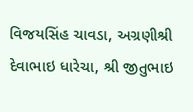વિજયસિંહ ચાવડા, અગ્રણીશ્રી દેવાભાઇ ધારેચા, શ્રી જીતુભાઇ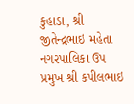કુહાડા, શ્રી જીતેન્દ્રભાઇ મહેતા નગરપાલિકા ઉપ પ્રમુખ શ્રી કપીલભાઇ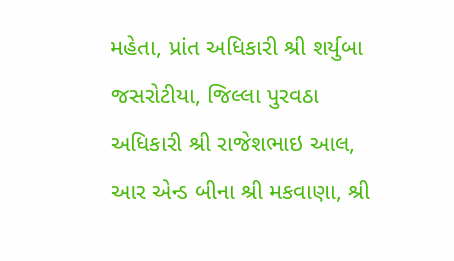મહેતા, પ્રાંત અધિકારી શ્રી શર્યુબા જસરોટીયા, જિલ્લા પુરવઠા અધિકારી શ્રી રાજેશભાઇ આલ, આર એન્ડ બીના શ્રી મકવાણા, શ્રી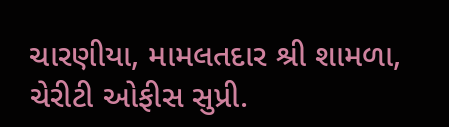ચારણીયા, મામલતદાર શ્રી શામળા, ચેરીટી ઓફીસ સુપ્રી.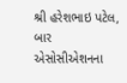શ્રી હરેશભાઇ પટેલ, બાર એસોસીએશનના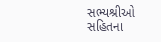સભ્યશ્રીઓ સહિતના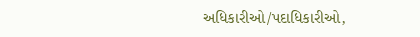અધિકારીઓ/પદાધિકારીઓ,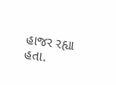હાજર રહ્યા હતા.